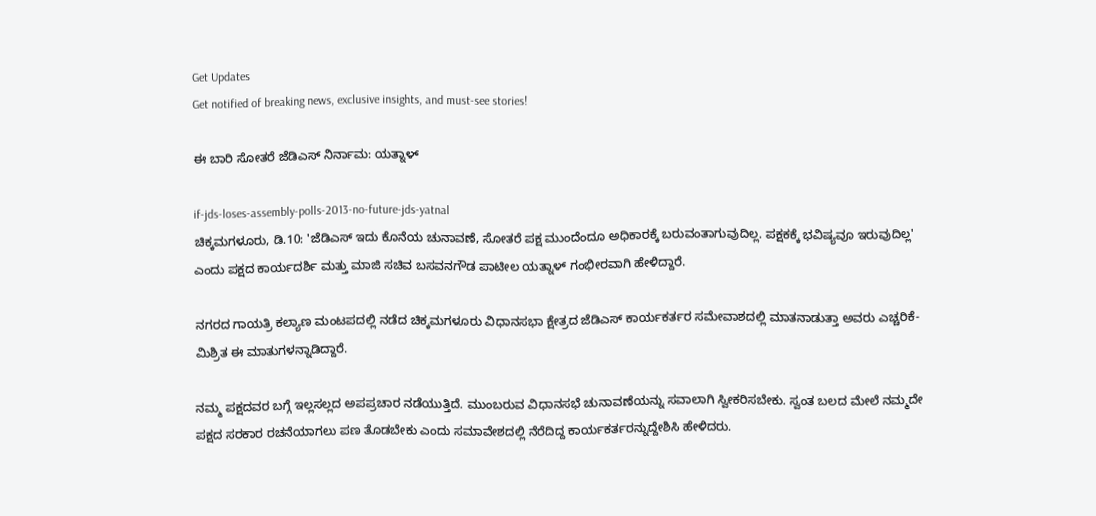Get Updates
Get notified of breaking news, exclusive insights, and must-see stories!

ಈ ಬಾರಿ ಸೋತರೆ ಜೆಡಿಎಸ್ ನಿರ್ನಾಮ: ಯತ್ನಾಳ್

if-jds-loses-assembly-polls-2013-no-future-jds-yatnal
ಚಿಕ್ಕಮಗಳೂರು, ಡಿ.10: 'ಜೆಡಿಎಸ್ ಇದು ಕೊನೆಯ ಚುನಾವಣೆ, ಸೋತರೆ ಪಕ್ಷ ಮುಂದೆಂದೂ ಅಧಿಕಾರಕ್ಕೆ ಬರುವಂತಾಗುವುದಿಲ್ಲ. ಪಕ್ಷಕಕ್ಕೆ ಭವಿಷ್ಯವೂ ಇರುವುದಿಲ್ಲ' ಎಂದು ಪಕ್ಷದ ಕಾರ್ಯದರ್ಶಿ ಮತ್ತು ಮಾಜಿ ಸಚಿವ ಬಸವನಗೌಡ ಪಾಟೀಲ ಯತ್ನಾಳ್ ಗಂಭೀರವಾಗಿ ಹೇಳಿದ್ದಾರೆ.

ನಗರದ ಗಾಯತ್ರಿ ಕಲ್ಯಾಣ ಮಂಟಪದಲ್ಲಿ ನಡೆದ ಚಿಕ್ಕಮಗಳೂರು ವಿಧಾನಸಭಾ ಕ್ಷೇತ್ರದ ಜೆಡಿಎಸ್ ಕಾರ್ಯಕರ್ತರ ಸಮೇವಾಶದಲ್ಲಿ ಮಾತನಾಡುತ್ತಾ ಅವರು ಎಚ್ಚರಿಕೆ-ಮಿಶ್ರಿತ ಈ ಮಾತುಗಳನ್ನಾಡಿದ್ದಾರೆ.

ನಮ್ಮ ಪಕ್ಷದವರ ಬಗ್ಗೆ ಇಲ್ಲಸಲ್ಲದ ಅಪಪ್ರಚಾರ ನಡೆಯುತ್ತಿದೆ. ಮುಂಬರುವ ವಿಧಾನಸಭೆ ಚುನಾವಣೆಯನ್ನು ಸವಾಲಾಗಿ ಸ್ವೀಕರಿಸಬೇಕು. ಸ್ವಂತ ಬಲದ ಮೇಲೆ ನಮ್ಮದೇ ಪಕ್ಷದ ಸರಕಾರ ರಚನೆಯಾಗಲು ಪಣ ತೊಡಬೇಕು ಎಂದು ಸಮಾವೇಶದಲ್ಲಿ ನೆರೆದಿದ್ದ ಕಾರ್ಯಕರ್ತರನ್ನುದ್ದೇಶಿಸಿ ಹೇಳಿದರು.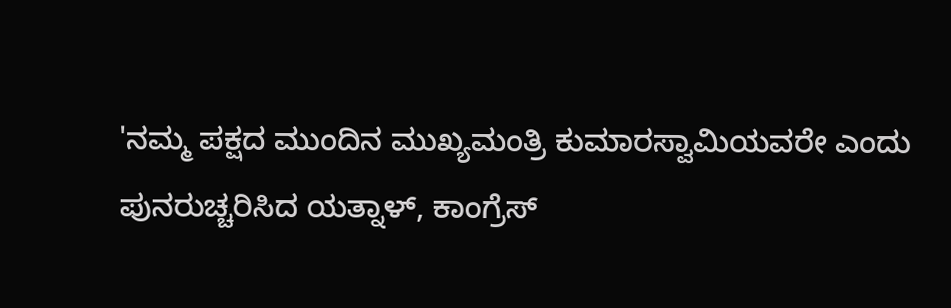'ನಮ್ಮ ಪಕ್ಷದ ಮುಂದಿನ ಮುಖ್ಯಮಂತ್ರಿ ಕುಮಾರಸ್ವಾಮಿಯವರೇ ಎಂದು ಪುನರುಚ್ಚರಿಸಿದ ಯತ್ನಾಳ್, ಕಾಂಗ್ರೆಸ್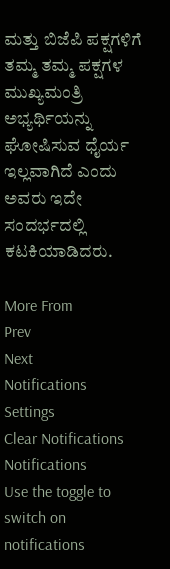ಮತ್ತು ಬಿಜೆಪಿ ಪಕ್ಷಗಳಿಗೆ ತಮ್ಮ ತಮ್ಮ ಪಕ್ಷಗಳ ಮುಖ್ಯಮಂತ್ರಿ ಅಭ್ಯರ್ಥಿಯನ್ನು ಘೋಷಿಸುವ ಧೈರ್ಯ ಇಲ್ಲವಾಗಿದೆ ಎಂದು ಅವರು ಇದೇ ಸಂದರ್ಭದಲ್ಲಿ ಕಟಕಿಯಾಡಿದರು.

More From
Prev
Next
Notifications
Settings
Clear Notifications
Notifications
Use the toggle to switch on notifications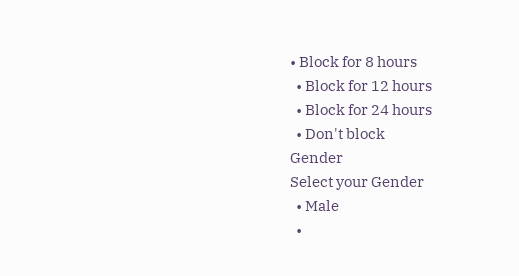• Block for 8 hours
  • Block for 12 hours
  • Block for 24 hours
  • Don't block
Gender
Select your Gender
  • Male
  •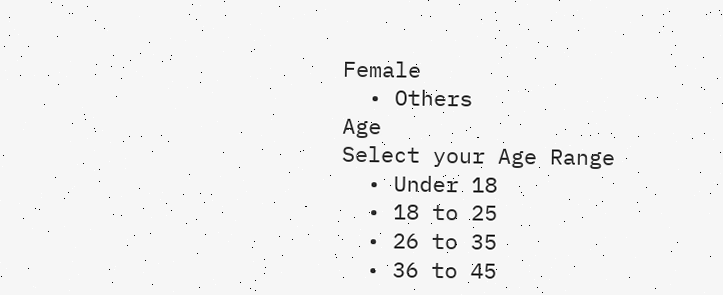Female
  • Others
Age
Select your Age Range
  • Under 18
  • 18 to 25
  • 26 to 35
  • 36 to 45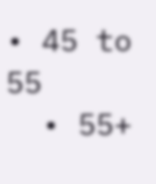• 45 to 55
  • 55+